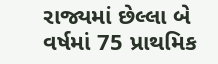રાજ્યમાં છેલ્લા બે વર્ષમાં 75 પ્રાથમિક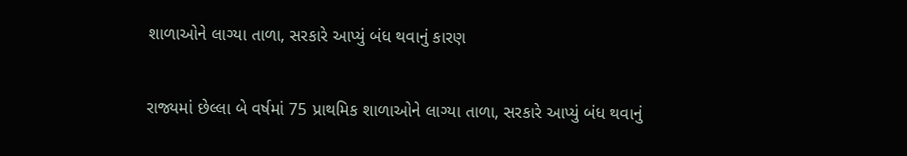શાળાઓને લાગ્યા તાળા, સરકારે આપ્યું બંધ થવાનું કારણ

રાજ્યમાં છેલ્લા બે વર્ષમાં 75 પ્રાથમિક શાળાઓને લાગ્યા તાળા, સરકારે આપ્યું બંધ થવાનું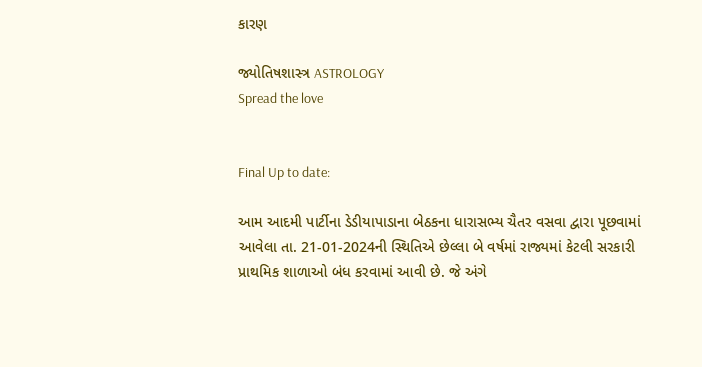કારણ

જ્યોતિષશાસ્ત્ર ASTROLOGY
Spread the love


Final Up to date:

આમ આદમી પાર્ટીના ડેડીયાપાડાના બેઠકના ધારાસભ્ય ચૈતર વસવા દ્વારા પૂછવામાં આવેલા તા. 21-01-2024ની સ્થિતિએ છેલ્લા બે વર્ષમાં રાજ્યમાં કેટલી સરકારી પ્રાથમિક શાળાઓ બંધ કરવામાં આવી છે. જે અંગે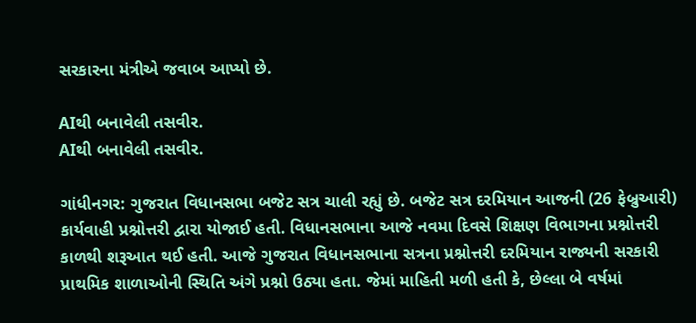સરકારના મંત્રીએ જવાબ આપ્યો છે.

AIથી બનાવેલી તસવીર.
AIથી બનાવેલી તસવીર.

ગાંધીનગર: ગુજરાત વિધાનસભા બજેટ સત્ર ચાલી રહ્યું છે. બજેટ સત્ર દરમિયાન આજની (26 ફેબ્રુઆરી) કાર્યવાહી પ્રશ્નોત્તરી દ્વારા યોજાઈ હતી. વિધાનસભાના આજે નવમા દિવસે શિક્ષણ વિભાગના પ્રશ્નોત્તરી કાળથી શરૂઆત થઈ હતી. આજે ગુજરાત વિધાનસભાના સત્રના પ્રશ્નોત્તરી દરમિયાન રાજ્યની સરકારી પ્રાથમિક શાળાઓની સ્થિતિ અંગે પ્રશ્નો ઉઠ્યા હતા. જેમાં માહિતી મળી હતી કે, છેલ્લા બે વર્ષમાં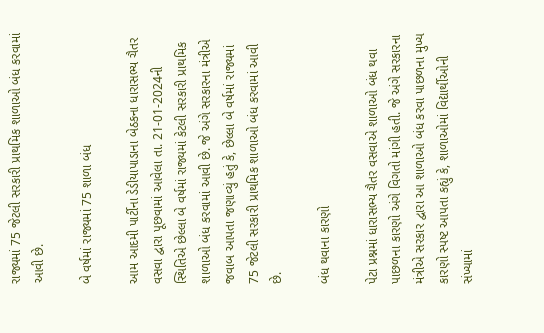રાજ્યમાં 75 જેટલી સરકારી પ્રાથમિક શાળાઓ બંધ કરવામાં આવી છે.

બે વર્ષમાં રાજ્યમાં 75 શાળા બંધ

આમ આદમી પાર્ટીના ડેડીયાપાડાના બેઠકના ધારાસભ્ય ચૈતર વસવા દ્વારા પૂછવામાં આવેલા તા. 21-01-2024ની સ્થિતિએ છેલ્લા બે વર્ષમાં રાજ્યમાં કેટલી સરકારી પ્રાથમિક શાળાઓ બંધ કરવામાં આવી છે. જે અંગે સરકારના મંત્રીએ જવાબ આપતા જણાવ્યું હતું કે, છેલ્લા બે વર્ષમાં રાજ્યમાં 75 જેટલી સરકારી પ્રાથમિક શાળાઓ બંધ કરવામાં આવી છે.

બંધ થવાના કારણો

પેટા પ્રશ્નમાં ધારાસભ્ય ચૈતર વસવાએ શાળાઓ બંધ થવા પાછળના કારણો અંગે વિગતો માંગી હતી. જે અંગે સરકારના મંત્રીએ સરકાર દ્વારા આ શાળાઓ બંધ કરવા પાછળના મુખ્ય કારણો સ્પષ્ટ આપતા કહ્યું કે, શાળાઓમાં વિદ્યાર્થીઓની સંખ્યામાં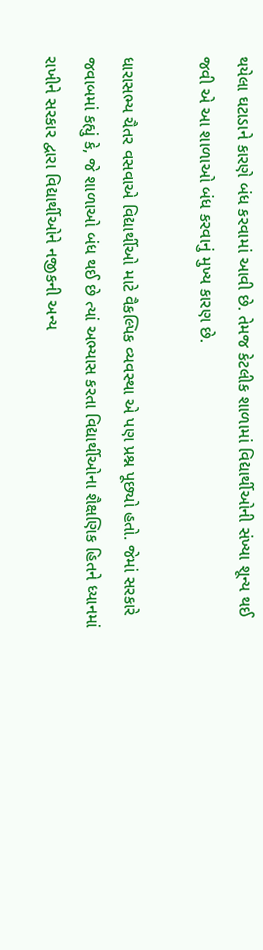થયેલા ઘટાડાને કારણે બંધ કરવામાં આવી છે. તેમજ કેટલીક શાળામાં વિદ્યાર્થીઓની સંખ્યા શૂન્ય થઈ જવી એ આ શાળાઓ બંધ કરવાનું મુખ્ય કારણ છે.

ધારાસભ્ય ચૈતર વસવાએ વિદ્યાર્થીઓ માટે વૈકલ્પિક વ્યવસ્થા એ પણ પ્રશ્ન પૂછ્યો હતો. જેમાં સરકારે જવાબમાં કહ્યું કે, જે શાળાઓ બંધ થઈ છે ત્યાં અભ્યાસ કરતા વિદ્યાર્થીઓના શૈક્ષણિક હિતને ધ્યાનમાં રાખીને સરકાર દ્વારા વિદ્યાર્થીઓને નજીકની અન્ય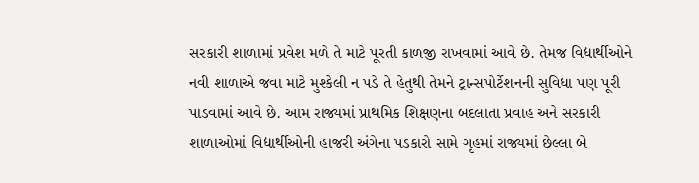સરકારી શાળામાં પ્રવેશ મળે તે માટે પૂરતી કાળજી રાખવામાં આવે છે. તેમજ વિદ્યાર્થીઓને નવી શાળાએ જવા માટે મુશ્કેલી ન પડે તે હેતુથી તેમને ટ્રાન્સપોર્ટેશનની સુવિધા પણ પૂરી પાડવામાં આવે છે. આમ રાજ્યમાં પ્રાથમિક શિક્ષણના બદલાતા પ્રવાહ અને સરકારી શાળાઓમાં વિદ્યાર્થીઓની હાજરી અંગેના પડકારો સામે ગૃહમાં રાજ્યમાં છેલ્લા બે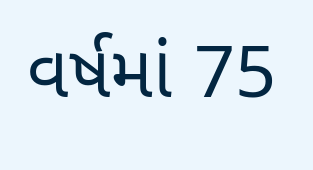વર્ષમાં 75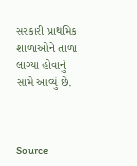સરકારી પ્રાથમિક શાળાઓને તાળા લાગ્યા હોવાનું સામે આવ્યું છે.



Source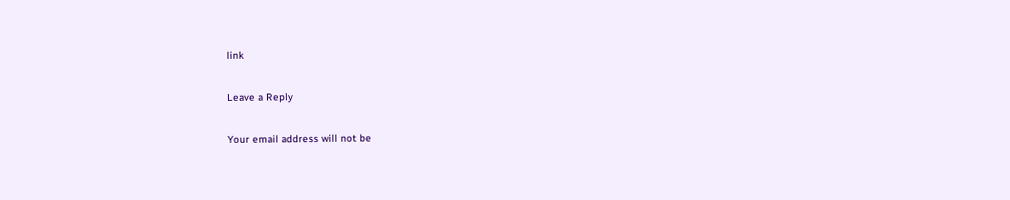link

Leave a Reply

Your email address will not be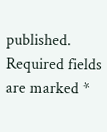published. Required fields are marked *